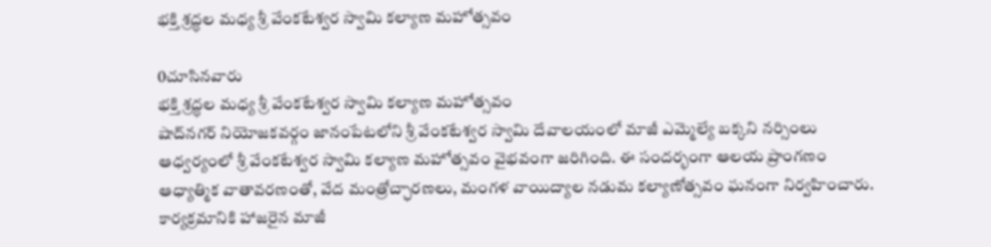భక్తి శ్రద్ధల మధ్య శ్రీ వేంకటేశ్వర స్వామి కల్యాణ మహోత్సవం

0చూసినవారు
భక్తి శ్రద్ధల మధ్య శ్రీ వేంకటేశ్వర స్వామి కల్యాణ మహోత్సవం
షాద్‌నగర్ నియోజకవర్గం జానంపేటలోని శ్రీ వేంకటేశ్వర స్వామి దేవాలయంలో మాజీ ఎమ్మెల్యే బక్కని నర్సింలు ఆధ్వర్యంలో శ్రీ వేంకటేశ్వర స్వామి కల్యాణ మహోత్సవం వైభవంగా జరిగింది. ఈ సందర్భంగా ఆలయ ప్రాంగణం ఆధ్యాత్మిక వాతావరణంతో, వేద మంత్రోచ్ఛారణలు, మంగళ వాయిద్యాల నడుమ కల్యాణోత్సవం ఘనంగా నిర్వహించారు. కార్యక్రమానికి హాజరైన మాజీ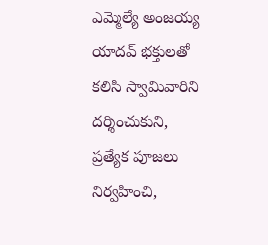ఎమ్మెల్యే అంజయ్య యాదవ్ భక్తులతో కలిసి స్వామివారిని దర్శించుకుని, ప్రత్యేక పూజలు నిర్వహించి,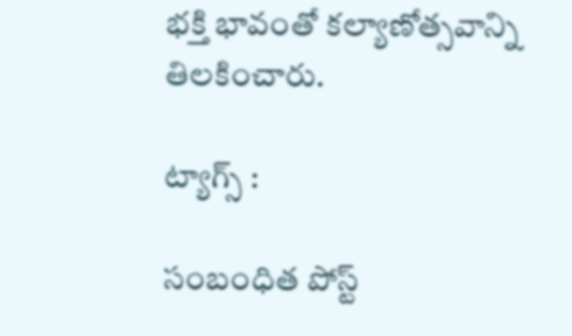భక్తి భావంతో కల్యాణోత్సవాన్ని తిలకించారు.

ట్యాగ్స్ :

సంబంధిత పోస్ట్